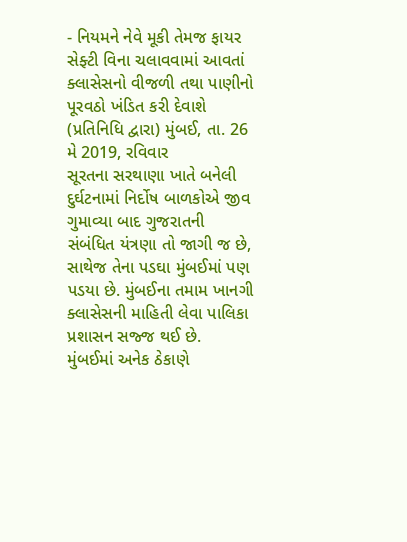- નિયમને નેવે મૂકી તેમજ ફાયર સેફ્ટી વિના ચલાવવામાં આવતાં ક્લાસેસનો વીજળી તથા પાણીનો પૂરવઠો ખંડિત કરી દેવાશે
(પ્રતિનિધિ દ્વારા) મુંબઈ, તા. 26 મે 2019, રવિવાર
સૂરતના સરથાણા ખાતે બનેલી દુર્ઘટનામાં નિર્દોષ બાળકોએ જીવ ગુમાવ્યા બાદ ગુજરાતની સંબંધિત યંત્રણા તો જાગી જ છે, સાથેજ તેના પડઘા મુંબઈમાં પણ પડયા છે. મુંબઈના તમામ ખાનગી ક્લાસેસની માહિતી લેવા પાલિકા પ્રશાસન સજ્જ થઈ છે.
મુંબઈમાં અનેક ઠેકાણે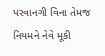પરવાનગી વિના તેમજ નિયમને નેવે મૂકી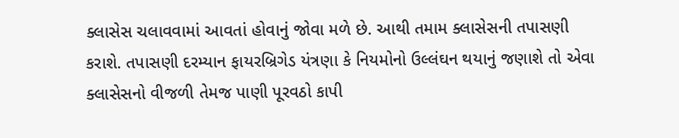ક્લાસેસ ચલાવવામાં આવતાં હોવાનું જોવા મળે છે. આથી તમામ ક્લાસેસની તપાસણી કરાશે. તપાસણી દરમ્યાન ફાયરબ્રિગેડ યંત્રણા કે નિયમોનો ઉલ્લંઘન થયાનું જણાશે તો એવા ક્લાસેસનો વીજળી તેમજ પાણી પૂરવઠો કાપી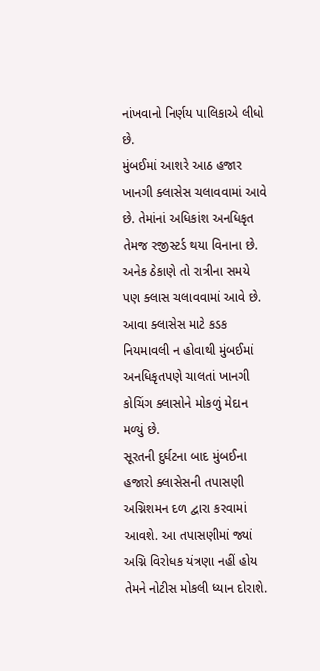નાંખવાનો નિર્ણય પાલિકાએ લીધો છે.
મુંબઈમાં આશરે આઠ હજાર ખાનગી ક્લાસેસ ચલાવવામાં આવે છે. તેમાંનાં અધિકાંશ અનધિકૃત તેમજ રજીસ્ટર્ડ થયા વિનાના છે. અનેક ઠેકાણે તો રાત્રીના સમયે પણ ક્લાસ ચલાવવામાં આવે છે. આવા ક્લાસેસ માટે કડક નિયમાવલી ન હોવાથી મુંબઈમાં અનધિકૃતપણે ચાલતાં ખાનગી કોચિંગ ક્લાસોને મોકળું મેદાન મળ્યું છે.
સૂરતની દુર્ઘટના બાદ મુંબઈના હજારો ક્લાસેસની તપાસણી અગ્નિશમન દળ દ્વારા કરવામાં આવશે. આ તપાસણીમાં જ્યાં અગ્નિ વિરોધક યંત્રણા નહીં હોય તેમને નોટીસ મોકલી ધ્યાન દોરાશે.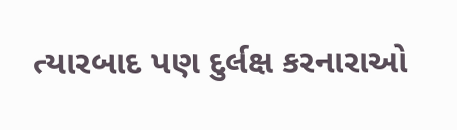ત્યારબાદ પણ દુર્લક્ષ કરનારાઓ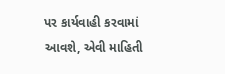પર કાર્યવાહી કરવામાં આવશે, એવી માહિતી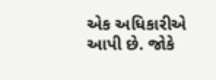એક અધિકારીએ આપી છે. જોકે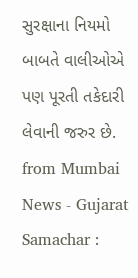સુરક્ષાના નિયમો બાબતે વાલીઓએ પણ પૂરતી તકેદારી લેવાની જરુર છે.
from Mumbai News - Gujarat Samachar :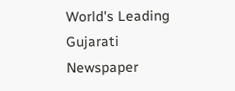World's Leading Gujarati Newspaper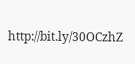http://bit.ly/30OCzhZ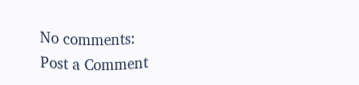No comments:
Post a Comment